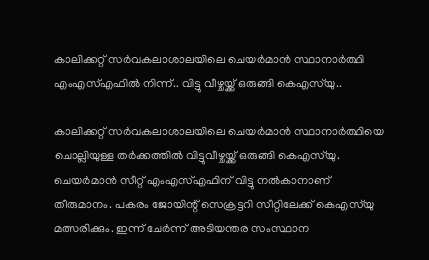കാലിക്കറ്റ് സർവകലാശാലയിലെ ചെയർമാൻ സ്ഥാനാർത്ഥി എംഎസ്എഫിൽ നിന്ന്.. വിട്ടു വീഴ്ചയ്ക്ക് ഒരുങ്ങി കെഎസ്‌യു..

കാലിക്കറ്റ് സര്‍വകലാശാലയിലെ ചെയര്‍മാന്‍ സ്ഥാനാര്‍ത്ഥിയെ ചൊല്ലിയുള്ള തര്‍ക്കത്തില്‍ വിട്ടുവീഴ്ചയ്ക്ക് ഒരുങ്ങി കെഎസ്‌യു. ചെയര്‍മാന്‍ സീറ്റ് എംഎസ്എഫിന് വിട്ടു നല്‍കാനാണ് തീരുമാനം. പകരം ജോയിന്റ് സെക്രട്ടറി സീറ്റിലേക്ക് കെഎസ്‌യു മത്സരിക്കും. ഇന്ന് ചേര്‍ന്ന് അടിയന്തര സംസ്ഥാന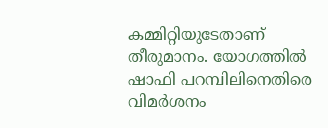കമ്മിറ്റിയുടേതാണ് തീരുമാനം. യോഗത്തില്‍ ഷാഫി പറമ്പിലിനെതിരെ വിമര്‍ശനം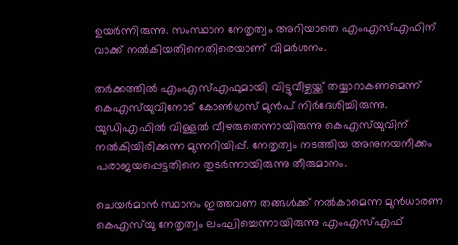ഉയര്‍ന്നിരുന്നു. സംസ്ഥാന നേതൃത്വം അറിയാതെ എംഎസ്എഫിന് വാക്ക് നല്‍കിയതിനെതിരെയാണ് വിമർശനം.

തര്‍ക്കത്തില്‍ എംഎസ്എഫുമായി വിട്ടുവീഴ്ചയ്ക്ക് തയ്യാറാകണമെന്ന് കെഎസ്‌യുവിനോട് കോണ്‍ഗ്രസ് മുൻപ് നിര്‍ദേശിച്ചിരുന്നു. യുഡിഎഫില്‍ വിള്ളല്‍ വീഴരുതെന്നായിരുന്നു കെഎസ്‌യുവിന് നല്‍കിയിരിക്കുന്ന മുന്നറിയിപ്പ്. നേതൃത്വം നടത്തിയ അനുനയനീക്കം പരാജയപ്പെട്ടതിനെ തുടര്‍ന്നായിരുന്നു തീരുമാനം.

ചെയര്‍മാന്‍ സ്ഥാനം ഇത്തവണ തങ്ങള്‍ക്ക് നല്‍കാമെന്ന മുന്‍ധാരണ കെഎസ്‌യു നേതൃത്വം ലംഘിച്ചെന്നായിരുന്നു എംഎസ്എഫ്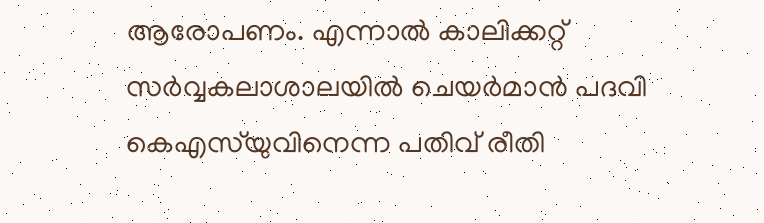ആരോപണം. എന്നാല്‍ കാലിക്കറ്റ് സര്‍വ്വകലാശാലയില്‍ ചെയര്‍മാന്‍ പദവി കെഎസ്‌യുവിനെന്ന പതിവ് രീതി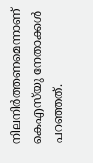നിലനിര്‍ത്തണമെന്നാണ് കെഎസ്‌യു നേതാക്കൾ പറഞ്ഞത്.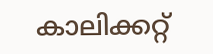കാലിക്കറ്റ്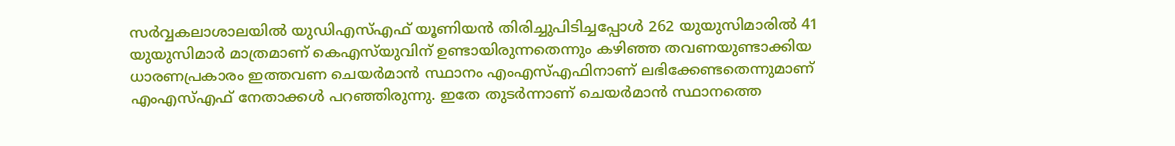സര്‍വ്വകലാശാലയില്‍ യുഡിഎസ്എഫ് യൂണിയന്‍ തിരിച്ചുപിടിച്ചപ്പോള്‍ 262 യുയുസിമാരില്‍ 41 യുയുസിമാര്‍ മാത്രമാണ് കെഎസ്‌യുവിന് ഉണ്ടായിരുന്നതെന്നും കഴിഞ്ഞ തവണയുണ്ടാക്കിയ ധാരണപ്രകാരം ഇത്തവണ ചെയര്‍മാന്‍ സ്ഥാനം എംഎസ്എഫിനാണ് ലഭിക്കേണ്ടതെന്നുമാണ് എംഎസ്എഫ് നേതാക്കള്‍ പറഞ്ഞിരുന്നു. ഇതേ തുടർന്നാണ് ചെയർമാൻ സ്ഥാനത്തെ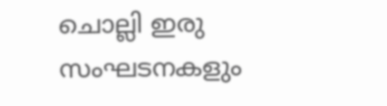ചൊല്ലി ഇരു സംഘടനകളും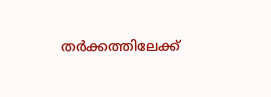തർക്കത്തിലേക്ക്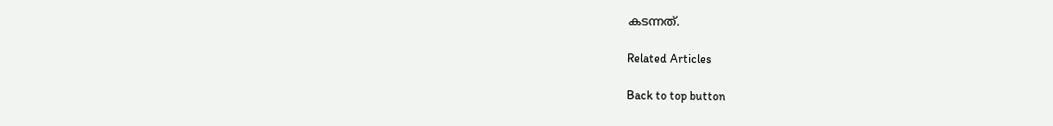കടന്നത്.

Related Articles

Back to top button